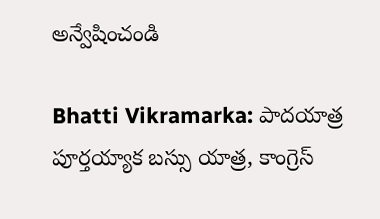అన్వేషించండి

Bhatti Vikramarka: పాద‌యాత్ర పూర్తయ్యాక బ‌స్సు యాత్ర, కాంగ్రెస్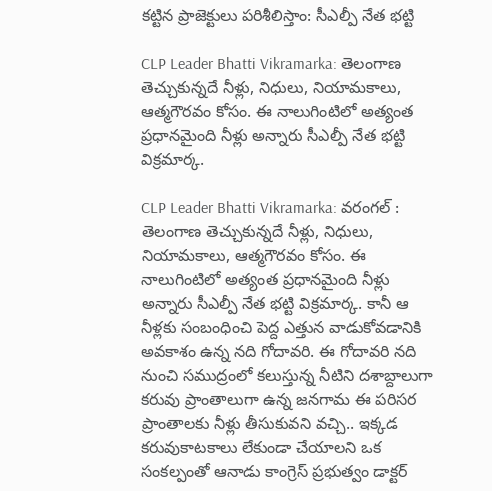క‌ట్టిన ప్రాజెక్టులు పరిశీలిస్తాం: సీఎల్పీ నేత భట్టి

CLP Leader Bhatti Vikramarka: తెలంగాణ తెచ్చుకున్నదే నీళ్లు, నిధులు, నియామకాలు, ఆత్మగౌరవం కోసం. ఈ నాలుగింటిలో అత్యంత ప్రధానమైంది నీళ్లు అన్నారు సీఎల్పీ నేత భట్టి విక్రమార్క.

CLP Leader Bhatti Vikramarka: వరంగల్ : తెలంగాణ తెచ్చుకున్నదే నీళ్లు, నిధులు, నియామకాలు, ఆత్మగౌరవం కోసం. ఈ నాలుగింటిలో అత్యంత ప్రధానమైంది నీళ్లు అన్నారు సీఎల్పీ నేత భట్టి విక్రమార్క. కానీ ఆ నీళ్లకు సంబంధించి పెద్ద ఎత్తున వాడుకోవడానికి అవకాశం ఉన్న నది గోదావరి. ఈ గోదావరి నది నుంచి సముద్రంలో కలుస్తున్న నీటిని దశాబ్దాలుగా కరువు ప్రాంతాలుగా ఉన్న జనగామ ఈ పరిసర ప్రాంతాలకు నీళ్లు తీసుకువని వచ్చి.. ఇక్కడ కరువుకాటకాలు లేకుండా చేయాలని ఒక సంకల్పంతో ఆనాడు కాంగ్రెస్ ప్రభుత్వం డాక్టర్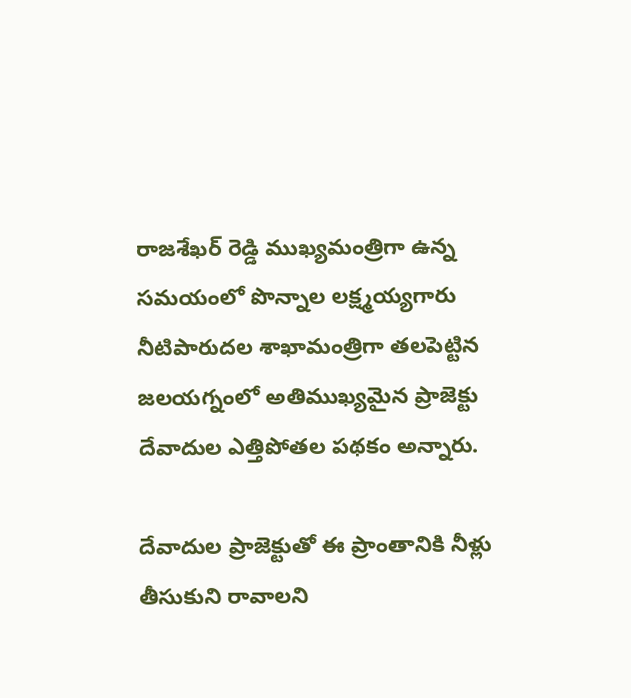రాజశేఖర్ రెడ్డి ముఖ్యమంత్రిగా ఉన్న సమయంలో పొన్నాల లక్ష్మయ్యగారు నీటిపారుదల శాఖామంత్రిగా తలపెట్టిన జలయగ్నంలో అతిముఖ్యమైన ప్రాజెక్టు దేవాదుల ఎత్తిపోతల పథకం అన్నారు.

దేవాదుల ప్రాజెక్టుతో ఈ ప్రాంతానికి నీళ్లు తీసుకుని రావాలని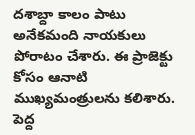దశాబ్దా కాలం పాటు అనేకమంది నాయకులు పోరాటం చేశారు. ఈ ప్రాజెక్టు కోసం ఆనాటి ముఖ్యమంత్రులను కలిశారు. పెద్ద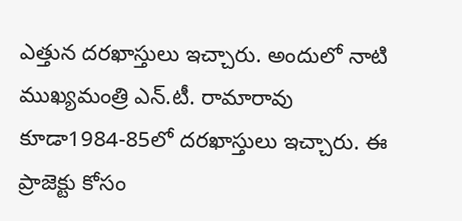ఎత్తున దరఖాస్తులు ఇచ్చారు. అందులో నాటి ముఖ్యమంత్రి ఎన్.టీ. రామారావు కూడా1984-85లో దరఖాస్తులు ఇచ్చారు. ఈ ప్రాజెక్టు కోసం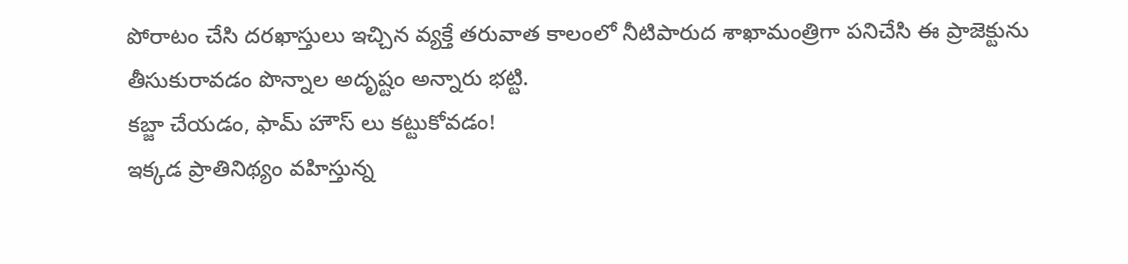పోరాటం చేసి దరఖాస్తులు ఇచ్చిన వ్యక్తే తరువాత కాలంలో నీటిపారుద శాఖామంత్రిగా పనిచేసి ఈ ప్రాజెక్టును తీసుకురావడం పొన్నాల అదృష్టం అన్నారు భట్టి.
కబ్జా చేయడం, ఫామ్ హౌస్ లు కట్టుకోవడం!
ఇక్కడ ప్రాతినిథ్యం వహిస్తున్న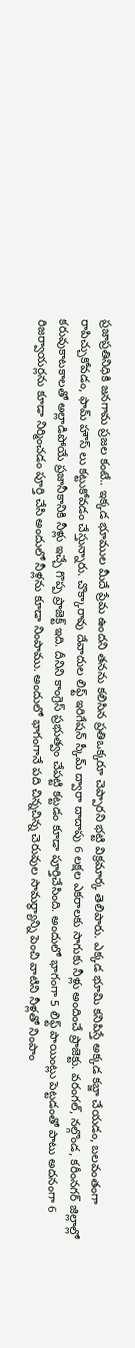ప్రజాప్రతినిధికి జనగామ ప్రజల కంటే.. ఇక్కడ భూముల మీదే ప్రేమ ఉందని తనను కలిసిన ప్రతిఒక్కరూ చెప్పారని భట్టి విక్రమార్క తెలిపారు. ఎక్కడ భూమి కనిపిస్తే అక్కడ కబ్జా చేయడం, బలవంతంగా రాపిచ్చుకోవడం, ఫామ్ హౌస్ లు కట్టుకోవడం చేస్తున్నారు. చొక్కారావు దేవాదుల లిఫ్ట్ ఇరిగేషన్ స్కీమ్ ద్వారా దాదాపు 6 లక్షల ఎకరాలకు సాగుకు నీళ్లు అందించే ప్రాజెక్టు. వరంగల్, నల్గొండ, కరీంనగర్ జిల్లాల్లో కరువుకాటకాలతో అల్లాడిపోయే ప్రజానీకానికి నీళ్లు ఇచ్చే గొప్ప ప్రాజెక్ట్ ఇది. దీనిని కాంగ్రెస్ ప్రభుత్వం చేపట్టి కట్టడం కూడా పూర్తిచేసింది. అందులో భాగంగా 5 లిఫ్ట్ పాయింట్లు పెట్టడంతో పాటు అదనంగా 6 రిజర్వాయర్లను కూడా నిర్మించడం పూర్తి చేసి అందులో నీళ్లను కూడా నింపాము. అందులో భాగంగానే పది చిన్నచిన్న చెరువుల సామర్థ్యాన్ని పెంచి వాటిని నీళ్లతో నింపాం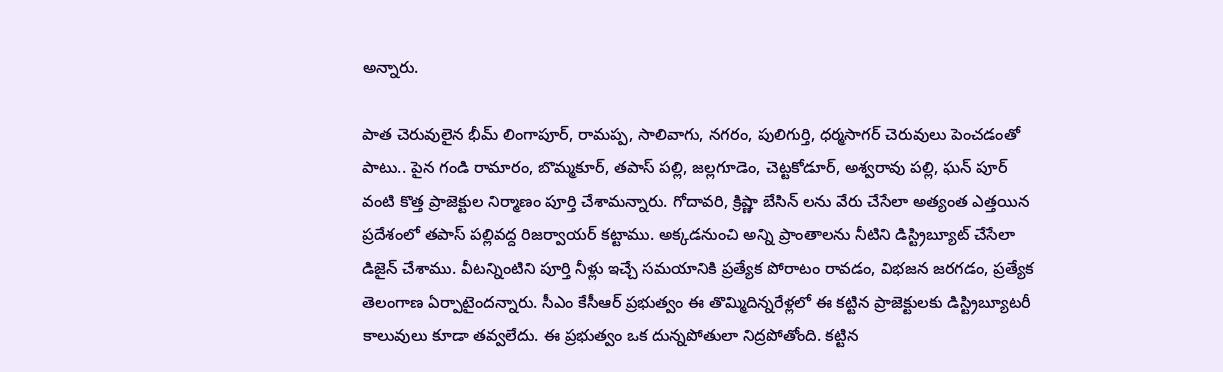అన్నారు.

పాత చెరువులైన భీమ్ లింగాపూర్, రామప్ప, సాలివాగు, నగరం, పులిగుర్తి, ధర్మసాగర్ చెరువులు పెంచడంతో పాటు.. పైన గండి రామారం, బొమ్మకూర్, తపాస్ పల్లి, జల్లగూడెం, చెట్టకోడూర్, అశ్వరావు పల్లి, ఘన్ పూర్ వంటి కొత్త ప్రాజెక్టుల నిర్మాణం పూర్తి చేశామన్నారు. గోదావరి, క్రిష్ణా బేసిన్ లను వేరు చేసేలా అత్యంత ఎత్తయిన ప్రదేశంలో తపాస్ పల్లివద్ద రిజర్వాయర్ కట్టాము. అక్కడనుంచి అన్ని ప్రాంతాలను నీటిని డిస్ట్రిబ్యూట్ చేసేలా డిజైన్ చేశాము. వీటన్నింటిని పూర్తి నీళ్లు ఇచ్చే సమయానికి ప్రత్యేక పోరాటం రావడం, విభజన జరగడం, ప్రత్యేక తెలంగాణ ఏర్పాటైందన్నారు. సీఎం కేసీఆర్ ప్రభుత్వం ఈ తొమ్మిదిన్నరేళ్లలో ఈ కట్టిన ప్రాజెక్టులకు డిస్ట్రిబ్యూటరీ కాలువులు కూడా తవ్వలేదు. ఈ ప్రభుత్వం ఒక దున్నపోతులా నిద్రపోతోంది. కట్టిన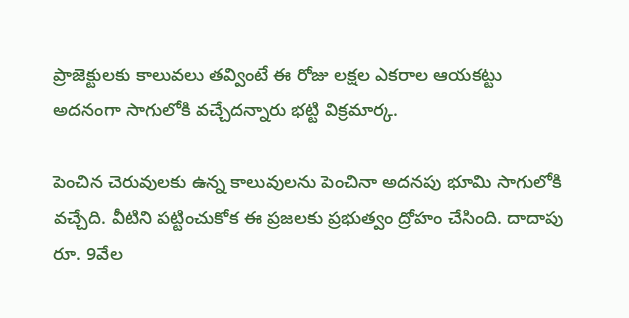ప్రాజెక్టులకు కాలువలు తవ్వింటే ఈ రోజు లక్షల ఎకరాల ఆయకట్టు అదనంగా సాగులోకి వచ్చేదన్నారు భట్టి విక్రమార్క.

పెంచిన చెరువులకు ఉన్న కాలువులను పెంచినా అదనపు భూమి సాగులోకి వచ్చేది. వీటిని పట్టించుకోక ఈ ప్రజలకు ప్రభుత్వం ద్రోహం చేసింది. దాదాపు రూ. 9వేల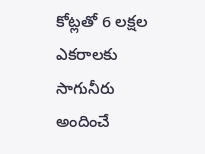కోట్లతో 6 లక్షల ఎకరాలకు సాగునీరు అందించే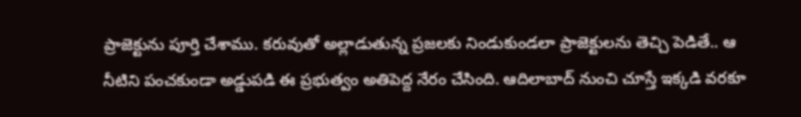ప్రాజెక్టును పూర్తి చేశాము. కరువుతో అల్లాడుతున్న ప్రజలకు నిండుకుండలా ప్రాజెక్టులను తెచ్చి పెడితే.. ఆ నీటిని పంచకుండా అడ్డుపడి ఈ ప్రభుత్వం అతిపెద్ద నేరం చేసింది. ఆదిలాబాద్ నుంచి చూస్తే ఇక్కడి వరకూ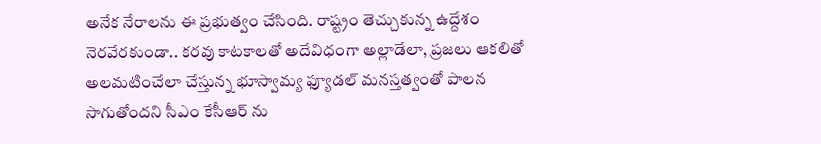అనేక నేరాలను ఈ ప్రభుత్వం చేసింది. రాష్ట్రం తెచ్చుకున్న ఉద్దేశం నెరవేరకుండా.. కరవు కాటకాలతో అదేవిధంగా అల్లాడేలా, ప్రజలు ఆకలితో అలమటించేలా చేస్తున్న భూస్వామ్య ఫ్యూడల్ మనస్తత్వంతో పాలన సాగుతోందని సీఎం కేసీఆర్ ను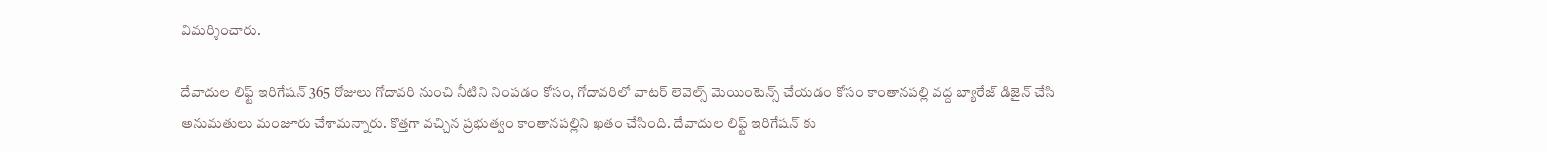విమర్శించారు.

దేవాదుల లిఫ్ట్ ఇరిగేషన్ 365 రోజులు గోదావరి నుంచి నీటిని నింపడం కోసం, గోదావరిలో వాటర్ లెవెల్స్ మెయింటెన్స్ చేయడం కోసం కాంతానపల్లి వద్ద బ్యారేజ్ డిజైన్ చేసి అనుమతులు మంజూరు చేశామన్నారు. కొత్తగా వచ్చిన ప్రభుత్వం కాంతానపల్లిని ఖతం చేసింది. దేవాదుల లిఫ్ట్ ఇరిగేషన్ కు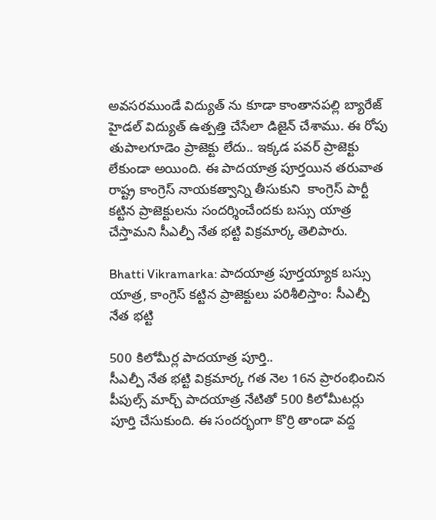అవసరముండే విద్యుత్ ను కూడా కాంతానపల్లి బ్యారేజ్ హైడల్ విద్యుత్ ఉత్పత్తి చేసేలా డిజైన్ చేశాము. ఈ రోపు తుపాలగూడెం ప్రాజెక్టు లేదు.. ఇక్కడ పవర్ ప్రాజెక్టు లేకుండా అయింది. ఈ పాదయాత్ర పూర్తయిన తరువాత రాష్ట్ర కాంగ్రెస్ నాయకత్వాన్ని తీసుకుని  కాంగ్రెస్ పార్టీ కట్టిన ప్రాజెక్టులను సందర్శించేందకు బస్సు యాత్ర చేస్తామని సీఎల్పీ నేత భట్టి విక్రమార్క తెలిపారు.

Bhatti Vikramarka: పాద‌యాత్ర పూర్తయ్యాక బ‌స్సు యాత్ర, కాంగ్రెస్ క‌ట్టిన ప్రాజెక్టులు పరిశీలిస్తాం: సీఎల్పీ నేత భట్టి

500 కిలోమీర్ల పాదయాత్ర పూర్తి..
సీఎల్పీ నేత భట్టి విక్రమార్క గత నెల 16న ప్రారంభించిన పీపుల్స్ మార్చ్ పాదయాత్ర నేటితో 500 కిలోమీటర్లు పూర్తి చేసుకుంది. ఈ సందర్భంగా కొర్రి తాండా వద్ద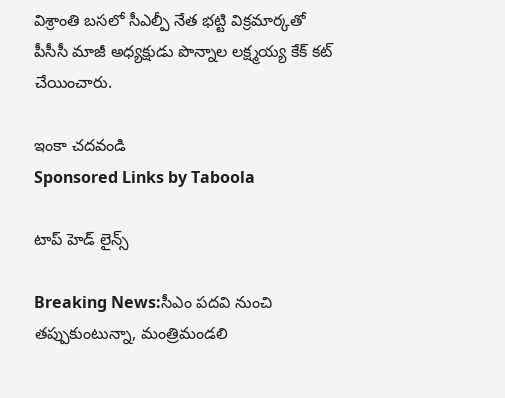విశ్రాంతి బసలో సీఎల్పీ నేత భట్టి విక్రమార్కతో  పీసీసీ మాజీ అధ్యక్షుడు పొన్నాల లక్ష్మయ్య కేక్ కట్ చేయించారు.

ఇంకా చదవండి
Sponsored Links by Taboola

టాప్ హెడ్ లైన్స్

Breaking News:సీఎం పదవి నుంచి తప్పుకుంటున్నా, మంత్రిమండలి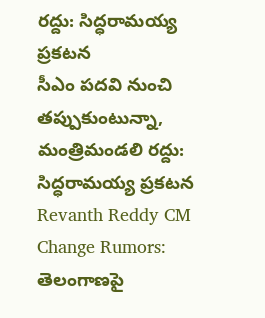రద్దు: సిద్ధరామయ్య ప్రకటన
సీఎం పదవి నుంచి తప్పుకుంటున్నా, మంత్రిమండలి రద్దు: సిద్ధరామయ్య ప్రకటన
Revanth Reddy CM Change Rumors: తెలంగాణపై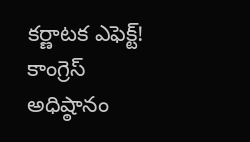కర్ణాటక ఎఫెక్ట్! కాంగ్రెస్ అధిష్ఠానం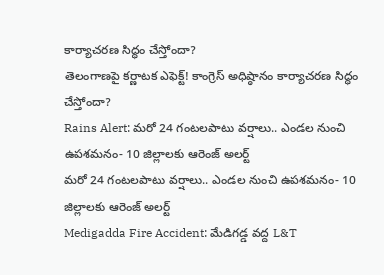కార్యాచరణ సిద్ధం చేస్తోందా?
తెలంగాణపై కర్ణాటక ఎఫెక్ట్! కాంగ్రెస్ అధిష్ఠానం కార్యాచరణ సిద్ధం చేస్తోందా?
Rains Alert: మరో 24 గంటలపాటు వర్షాలు.. ఎండల నుంచి ఉపశమనం- 10 జిల్లాలకు ఆరెంజ్ అలర్ట్
మరో 24 గంటలపాటు వర్షాలు.. ఎండల నుంచి ఉపశమనం- 10 జిల్లాలకు ఆరెంజ్ అలర్ట్
Medigadda Fire Accident: మేడిగడ్డ వద్ద L&T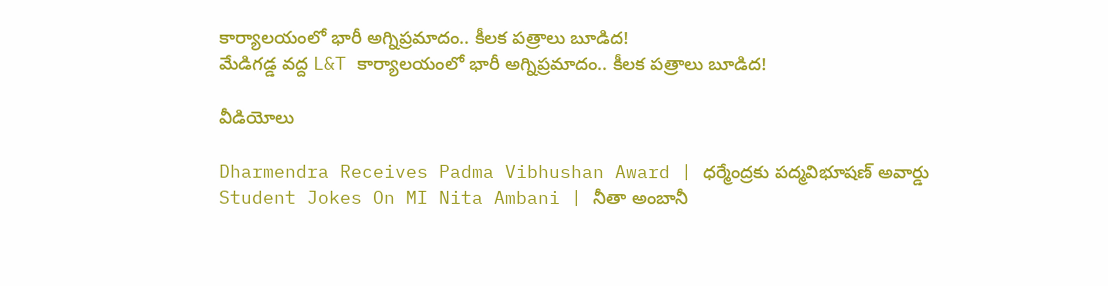కార్యాలయంలో భారీ అగ్నిప్రమాదం.. కీలక పత్రాలు బూడిద!
మేడిగడ్డ వద్ద L&T కార్యాలయంలో భారీ అగ్నిప్రమాదం.. కీలక పత్రాలు బూడిద!

వీడియోలు

Dharmendra Receives Padma Vibhushan Award | ధర్మేంద్రకు పద్మవిభూషణ్ అవార్డు
Student Jokes On MI Nita Ambani | నీతా అంబానీ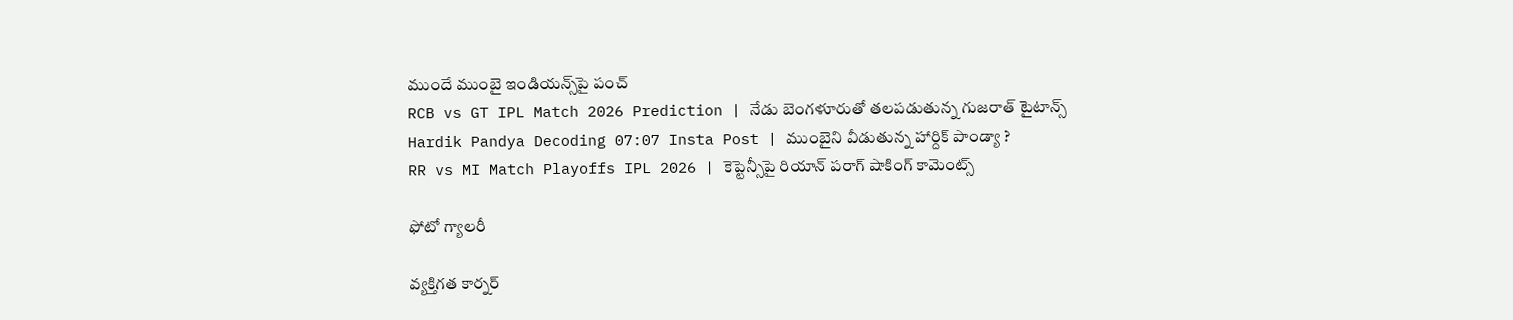ముందే ముంబై ఇండియన్స్‌పై పంచ్
RCB vs GT IPL Match 2026 Prediction | నేడు బెంగళూరుతో తలపడుతున్న గుజరాత్ టైటాన్స్
Hardik Pandya Decoding 07:07 Insta Post | ముంబైని వీడుతున్న హార్దిక్ పాండ్యా ?
RR vs MI Match Playoffs IPL 2026 | కెప్టెన్సీపై రియాన్ పరాగ్ షాకింగ్ కామెంట్స్

ఫోటో గ్యాలరీ

వ్యక్తిగత కార్నర్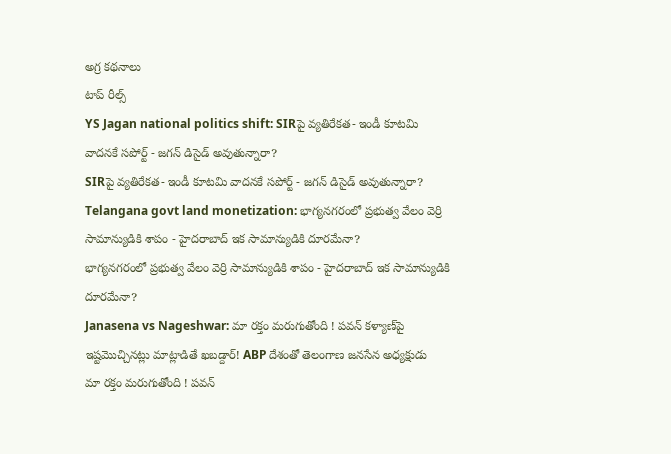అగ్ర కథనాలు
టాప్ రీల్స్
YS Jagan national politics shift: SIRపై వ్యతిరేకత- ఇండీ కూటమి వాదనకే సపోర్ట్ - జగన్ డిసైడ్ అవుతున్నారా?
SIRపై వ్యతిరేకత- ఇండీ కూటమి వాదనకే సపోర్ట్ - జగన్ డిసైడ్ అవుతున్నారా?
Telangana govt land monetization: భాగ్యనగరంలో ప్రభుత్వ వేలం వెర్రి సామాన్యుడికి శాపం - హైదరాబాద్ ఇక సామాన్యుడికి దూరమేనా?
భాగ్యనగరంలో ప్రభుత్వ వేలం వెర్రి సామాన్యుడికి శాపం - హైదరాబాద్ ఇక సామాన్యుడికి దూరమేనా?
Janasena vs Nageshwar: మా రక్తం మరుగుతోంది ! పవన్ కళ్యాణ్‌పై ఇష్టమొచ్చినట్లు మాట్లాడితే ఖబడ్దార్! ABP దేశంతో తెలంగాణ జనసేన అధ్యక్షుడు
మా రక్తం మరుగుతోంది ! పవన్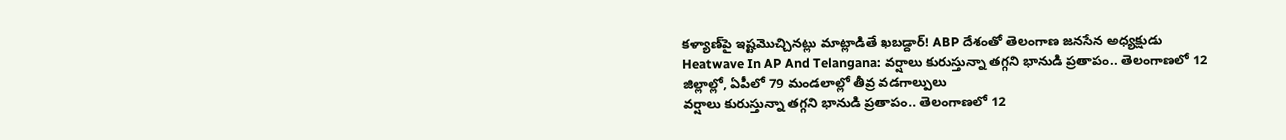కళ్యాణ్‌పై ఇష్టమొచ్చినట్లు మాట్లాడితే ఖబడ్దార్! ABP దేశంతో తెలంగాణ జనసేన అధ్యక్షుడు
Heatwave In AP And Telangana: వర్షాలు కురుస్తున్నా తగ్గని భానుడి ప్రతాపం.. తెలంగాణలో 12 జిల్లాల్లో, ఏపీలో 79 మండలాల్లో తీవ్ర వడగాల్పులు
వర్షాలు కురుస్తున్నా తగ్గని భానుడి ప్రతాపం.. తెలంగాణలో 12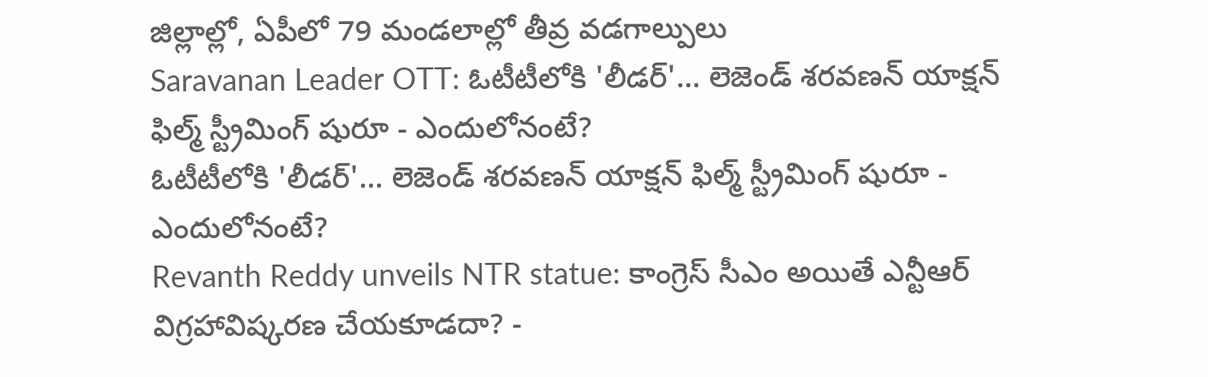జిల్లాల్లో, ఏపీలో 79 మండలాల్లో తీవ్ర వడగాల్పులు
Saravanan Leader OTT: ఓటీటీలోకి 'లీడర్'... లెజెండ్ శరవణన్ యాక్షన్ ఫిల్మ్ స్ట్రీమింగ్ షురూ - ఎందులోనంటే?
ఓటీటీలోకి 'లీడర్'... లెజెండ్ శరవణన్ యాక్షన్ ఫిల్మ్ స్ట్రీమింగ్ షురూ - ఎందులోనంటే?
Revanth Reddy unveils NTR statue: కాంగ్రెస్ సీఎం అయితే ఎన్టీఆర్ విగ్రహావిష్కరణ చేయకూడదా? -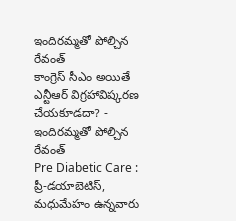ఇందిరమ్మతో పోల్చిన రేవంత్
కాంగ్రెస్ సీఎం అయితే ఎన్టీఆర్ విగ్రహావిష్కరణ చేయకూడదా? - ఇందిరమ్మతో పోల్చిన రేవంత్
Pre Diabetic Care : ప్రీ-డయాబెటిస్, మధుమేహం ఉన్నవారు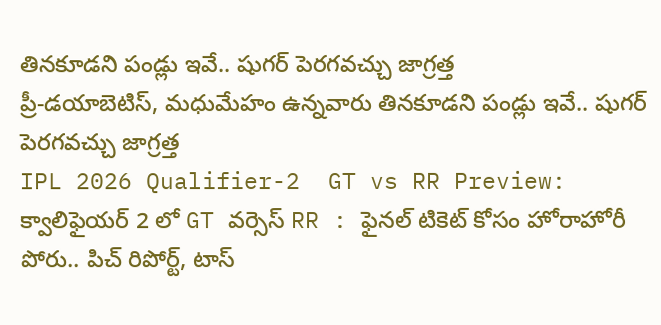తినకూడని పండ్లు ఇవే.. షుగర్ పెరగవచ్చు జాగ్రత్త
ప్రీ-డయాబెటిస్, మధుమేహం ఉన్నవారు తినకూడని పండ్లు ఇవే.. షుగర్ పెరగవచ్చు జాగ్రత్త
IPL 2026 Qualifier-2  GT vs RR Preview: క్వాలిఫైయర్ 2 లో GT వర్సెస్ RR : ఫైనల్ టికెట్ కోసం హోరాహోరీ పోరు.. పిచ్ రిపోర్ట్, టాస్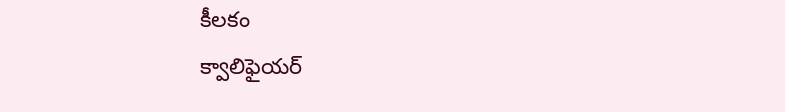కీలకం
క్వాలిఫైయర్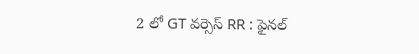2 లో GT వర్సెస్ RR : ఫైనల్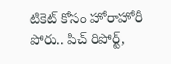టికెట్ కోసం హోరాహోరీ పోరు.. పిచ్ రిపోర్ట్,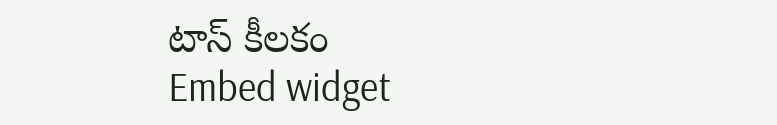టాస్ కీలకం
Embed widget